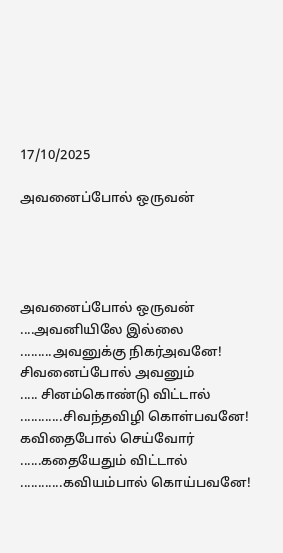17/10/2025

அவனைப்போல் ஒருவன்




அவனைப்போல் ஒருவன்
....அவனியிலே இல்லை
.........அவனுக்கு நிகர்அவனே!
சிவனைப்போல் அவனும்
..... சினம்கொண்டு விட்டால்
............சிவந்தவிழி கொள்பவனே!
கவிதைபோல் செய்வோர்
......கதையேதும் விட்டால்
............கவியம்பால் கொய்பவனே!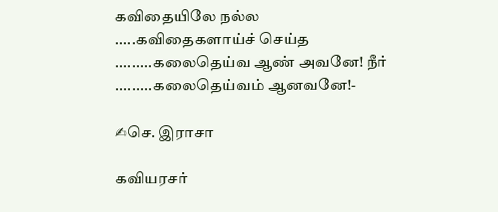கவிதையிலே நல்ல
.....கவிதைகளாய்ச் செய்த
.........கலைதெய்வ ஆண் அவனே! நீர்
.........கலைதெய்வம் ஆனவனே!-

✍செ. இராசா

கவியரசர்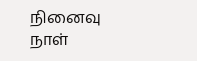நினைவு நாள்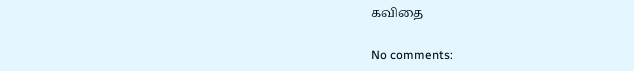கவிதை

No comments: